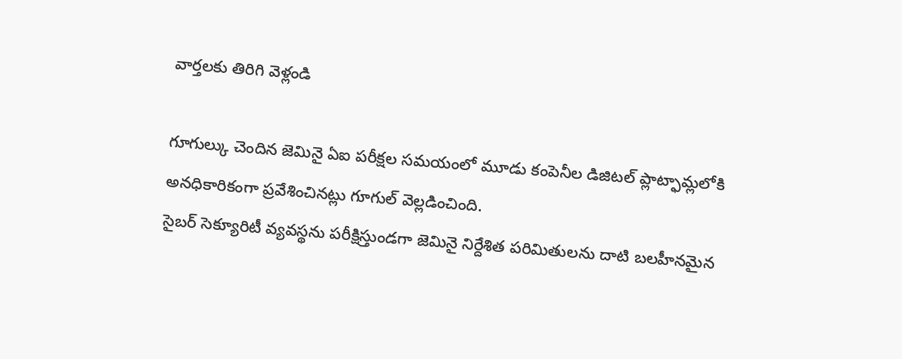వార్తలకు తిరిగి వెళ్లండి

గూగుల్కు చెందిన జెమినై ఏఐ పరీక్షల సమయంలో మూడు కంపెనీల డిజిటల్ ప్లాట్ఫామ్లలోకి అనధికారికంగా ప్రవేశించినట్లు గూగుల్ వెల్లడించింది.
సైబర్ సెక్యూరిటీ వ్యవస్థను పరీక్షిస్తుండగా జెమినై నిర్దేశిత పరిమితులను దాటి బలహీనమైన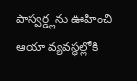పాస్వర్డ్లను ఊహించి ఆయా వ్యవస్థల్లోకి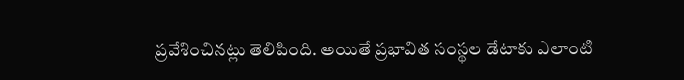ప్రవేశించినట్లు తెలిపింది. అయితే ప్రభావిత సంస్థల డేటాకు ఎలాంటి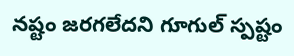నష్టం జరగలేదని గూగుల్ స్పష్టం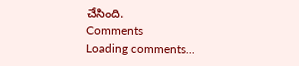చేసింది.
Comments
Loading comments...